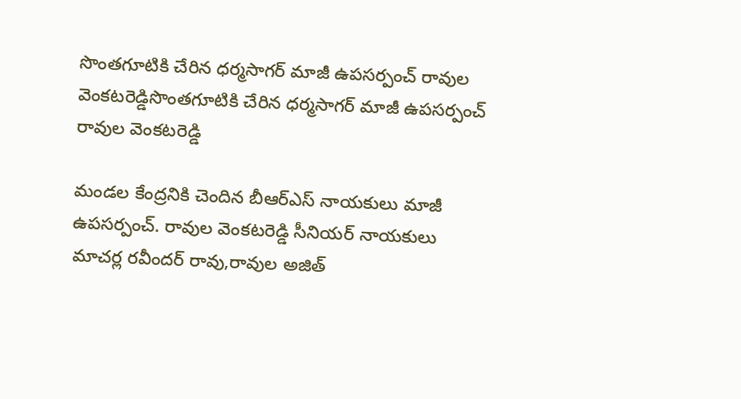సొంతగూటికి చేరిన ధర్మసాగర్ మాజీ ఉపసర్పంచ్ రావుల వెంకటరెడ్డిసొంతగూటికి చేరిన ధర్మసాగర్ మాజీ ఉపసర్పంచ్ రావుల వెంకటరెడ్డి

మండల కేంద్రనికి చెందిన బీఆర్ఎస్ నాయకులు మాజీ ఉపసర్పంచ్. రావుల వెంకటరెడ్డి సీనియర్ నాయకులు మాచర్ల రవీందర్ రావు,రావుల అజిత్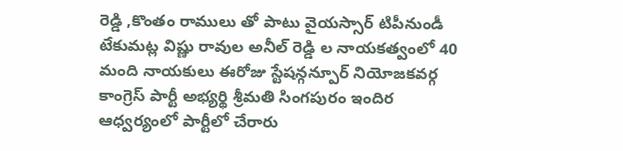రెడ్డి ,కొంతం రాములు తో పాటు వైయస్సార్ టిపీనుండీ టేకుమట్ల విష్ణు రావుల అనీల్ రెడ్డి ల నాయకత్వంలో 40 మంది నాయకులు ఈరోజు స్టేషన్గన్పూర్ నియోజకవర్గ కాంగ్రెస్ పార్టీ అభ్యర్థి శ్రీమతి సింగపురం ఇందిర ఆధ్వర్యంలో పార్టీలో చేరారు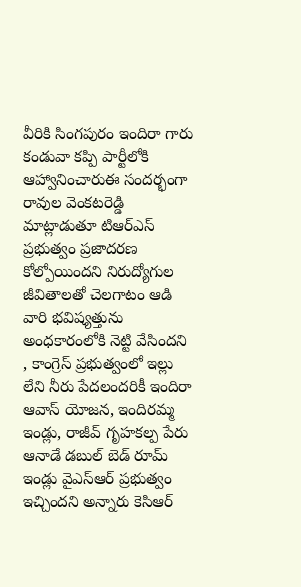వీరికి సింగపురం ఇందిరా గారు కండువా కప్పి పార్టీలోకి ఆహ్వానించారుఈ సందర్భంగా రావుల వెంకటరెడ్డి మాట్లాడుతూ టిఆర్ఎస్ ప్రభుత్వం ప్రజాదరణ కోల్పోయిందని నిరుద్యోగుల జీవితాలతో చెలగాటం ఆడి వారి భవిష్యత్తును అంధకారంలోకి నెట్టి వేసిందని , కాంగ్రెస్ ప్రభుత్వంలో ఇల్లు లేని నీరు పేదలందరికీ ఇందిరా ఆవాస్ యోజన, ఇందిరమ్మ ఇండ్లు, రాజీవ్ గృహకల్ప పేరు ఆనాడే డబుల్ బెడ్ రూమ్ ఇండ్లు వైఎస్ఆర్ ప్రభుత్వం ఇచ్చిందని అన్నారు కెసిఆర్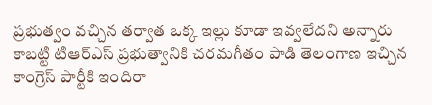ప్రభుత్వం వచ్చిన తర్వాత ఒక్క ఇల్లు కూడా ఇవ్వలేదని అన్నారు కాబట్టి టిఆర్ఎస్ ప్రభుత్వానికి చరమగీతం పాడి తెలంగాణ ఇచ్చిన కాంగ్రెస్ పార్టీకి ఇందిరా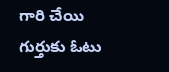గారి చేయి గుర్తుకు ఓటు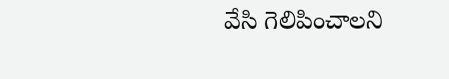వేసి గెలిపించాలని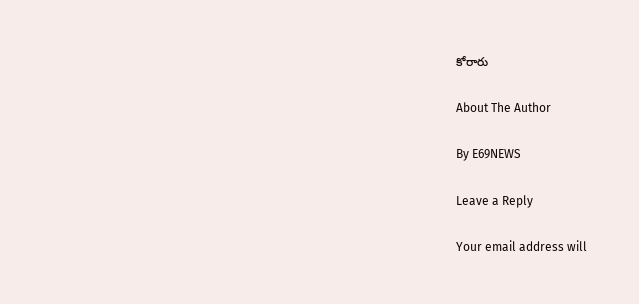కోరారు

About The Author

By E69NEWS

Leave a Reply

Your email address will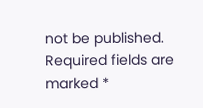not be published. Required fields are marked *